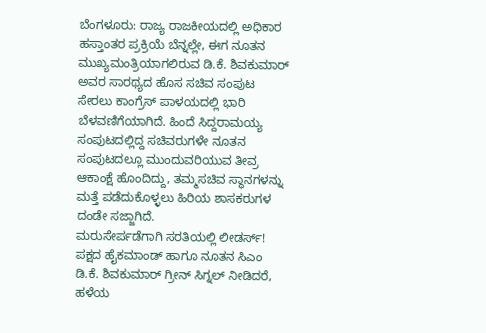ಬೆಂಗಳೂರು: ರಾಜ್ಯ ರಾಜಕೀಯದಲ್ಲಿ ಅಧಿಕಾರ ಹಸ್ತಾಂತರ ಪ್ರಕ್ರಿಯೆ ಬೆನ್ನಲ್ಲೇ, ಈಗ ನೂತನ ಮುಖ್ಯಮಂತ್ರಿಯಾಗಲಿರುವ ಡಿ.ಕೆ. ಶಿವಕುಮಾರ್ ಅವರ ಸಾರಥ್ಯದ ಹೊಸ ಸಚಿವ ಸಂಪುಟ ಸೇರಲು ಕಾಂಗ್ರೆಸ್ ಪಾಳಯದಲ್ಲಿ ಭಾರಿ ಬೆಳವಣಿಗೆಯಾಗಿದೆ. ಹಿಂದೆ ಸಿದ್ದರಾಮಯ್ಯ ಸಂಪುಟದಲ್ಲಿದ್ದ ಸಚಿವರುಗಳೇ ನೂತನ ಸಂಪುಟದಲ್ಲೂ ಮುಂದುವರಿಯುವ ತೀವ್ರ ಆಕಾಂಕ್ಷೆ ಹೊಂದಿದ್ದು, ತಮ್ಮಸಚಿವ ಸ್ಥಾನಗಳನ್ನು ಮತ್ತೆ ಪಡೆದುಕೊಳ್ಳಲು ಹಿರಿಯ ಶಾಸಕರುಗಳ ದಂಡೇ ಸಜ್ಜಾಗಿದೆ.
ಮರುಸೇರ್ಪಡೆಗಾಗಿ ಸರತಿಯಲ್ಲಿ ಲೀಡರ್ಸ್!
ಪಕ್ಷದ ಹೈಕಮಾಂಡ್ ಹಾಗೂ ನೂತನ ಸಿಎಂ ಡಿ.ಕೆ. ಶಿವಕುಮಾರ್ ಗ್ರೀನ್ ಸಿಗ್ನಲ್ ನೀಡಿದರೆ, ಹಳೆಯ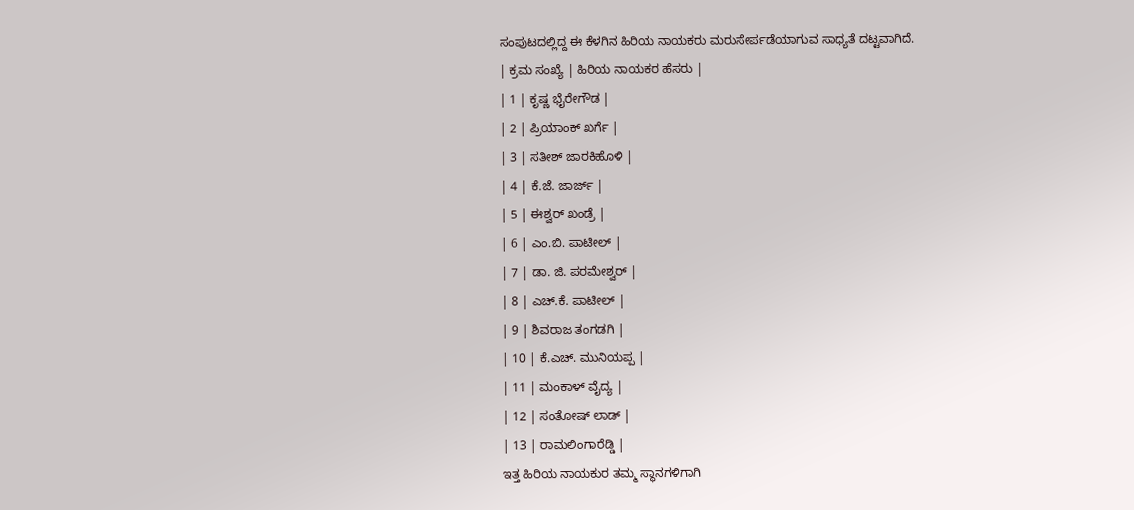ಸಂಪುಟದಲ್ಲಿದ್ದ ಈ ಕೆಳಗಿನ ಹಿರಿಯ ನಾಯಕರು ಮರುಸೇರ್ಪಡೆಯಾಗುವ ಸಾಧ್ಯತೆ ದಟ್ಟವಾಗಿದೆ.
| ಕ್ರಮ ಸಂಖ್ಯೆ | ಹಿರಿಯ ನಾಯಕರ ಹೆಸರು |
| 1 | ಕೃಷ್ಣ ಭೈರೇಗೌಡ |
| 2 | ಪ್ರಿಯಾಂಕ್ ಖರ್ಗೆ |
| 3 | ಸತೀಶ್ ಜಾರಕಿಹೊಳಿ |
| 4 | ಕೆ.ಜೆ. ಜಾರ್ಜ್ |
| 5 | ಈಶ್ವರ್ ಖಂಡ್ರೆ |
| 6 | ಎಂ.ಬಿ. ಪಾಟೀಲ್ |
| 7 | ಡಾ. ಜಿ. ಪರಮೇಶ್ವರ್ |
| 8 | ಎಚ್.ಕೆ. ಪಾಟೀಲ್ |
| 9 | ಶಿವರಾಜ ತಂಗಡಗಿ |
| 10 | ಕೆ.ಎಚ್. ಮುನಿಯಪ್ಪ |
| 11 | ಮಂಕಾಳ್ ವೈದ್ಯ |
| 12 | ಸಂತೋಷ್ ಲಾಡ್ |
| 13 | ರಾಮಲಿಂಗಾರೆಡ್ಡಿ |
ಇತ್ತ ಹಿರಿಯ ನಾಯಕುರ ತಮ್ಮ ಸ್ಥಾನಗಳಿಗಾಗಿ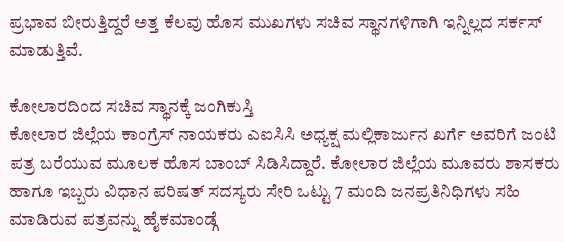ಪ್ರಭಾವ ಬೀರುತ್ತಿದ್ದರೆ ಅತ್ತ ಕೆಲವು ಹೊಸ ಮುಖಗಳು ಸಚಿವ ಸ್ಥಾನಗಳಿಗಾಗಿ ಇನ್ನಿಲ್ಲದ ಸರ್ಕಸ್ ಮಾಡುತ್ತಿವೆ.

ಕೋಲಾರದಿಂದ ಸಚಿವ ಸ್ಥಾನಕ್ಕೆ ಜಂಗಿಕುಸ್ತಿ
ಕೋಲಾರ ಜಿಲ್ಲೆಯ ಕಾಂಗ್ರೆಸ್ ನಾಯಕರು ಎಐಸಿಸಿ ಅಧ್ಯಕ್ಷ ಮಲ್ಲಿಕಾರ್ಜುನ ಖರ್ಗೆ ಅವರಿಗೆ ಜಂಟಿ ಪತ್ರ ಬರೆಯುವ ಮೂಲಕ ಹೊಸ ಬಾಂಬ್ ಸಿಡಿಸಿದ್ದಾರೆ. ಕೋಲಾರ ಜಿಲ್ಲೆಯ ಮೂವರು ಶಾಸಕರು ಹಾಗೂ ಇಬ್ಬರು ವಿಧಾನ ಪರಿಷತ್ ಸದಸ್ಯರು ಸೇರಿ ಒಟ್ಟು 7 ಮಂದಿ ಜನಪ್ರತಿನಿಧಿಗಳು ಸಹಿ ಮಾಡಿರುವ ಪತ್ರವನ್ನು ಹೈಕಮಾಂಡ್ಗೆ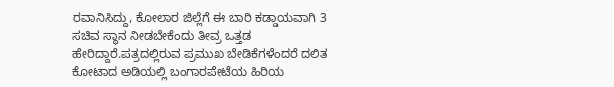ರವಾನಿಸಿದ್ದು, ಕೋಲಾರ ಜಿಲ್ಲೆಗೆ ಈ ಬಾರಿ ಕಡ್ಡಾಯವಾಗಿ 3 ಸಚಿವ ಸ್ಥಾನ ನೀಡಬೇಕೆಂದು ತೀವ್ರ ಒತ್ತಡ ಹೇರಿದ್ದಾರೆ.ಪತ್ರದಲ್ಲಿರುವ ಪ್ರಮುಖ ಬೇಡಿಕೆಗಳೆಂದರೆ ದಲಿತ ಕೋಟಾದ ಅಡಿಯಲ್ಲಿ ಬಂಗಾರಪೇಟೆಯ ಹಿರಿಯ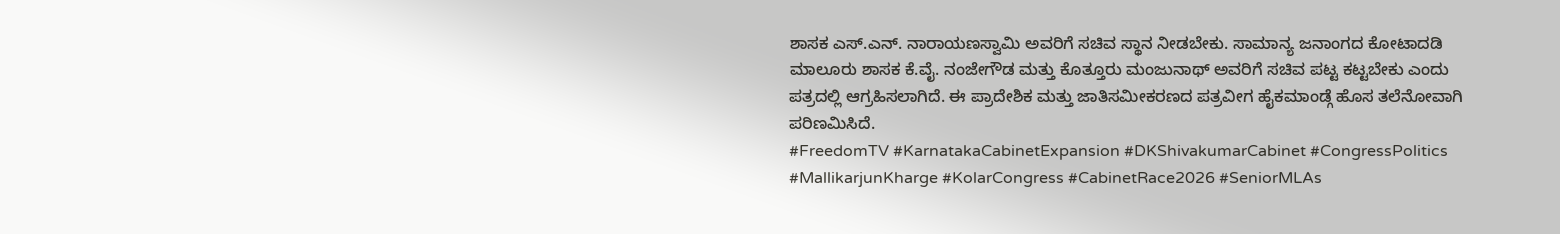ಶಾಸಕ ಎಸ್.ಎನ್. ನಾರಾಯಣಸ್ವಾಮಿ ಅವರಿಗೆ ಸಚಿವ ಸ್ಥಾನ ನೀಡಬೇಕು. ಸಾಮಾನ್ಯ ಜನಾಂಗದ ಕೋಟಾದಡಿ ಮಾಲೂರು ಶಾಸಕ ಕೆ.ವೈ. ನಂಜೇಗೌಡ ಮತ್ತು ಕೊತ್ತೂರು ಮಂಜುನಾಥ್ ಅವರಿಗೆ ಸಚಿವ ಪಟ್ಟ ಕಟ್ಟಬೇಕು ಎಂದು ಪತ್ರದಲ್ಲಿ ಆಗ್ರಹಿಸಲಾಗಿದೆ. ಈ ಪ್ರಾದೇಶಿಕ ಮತ್ತು ಜಾತಿಸಮೀಕರಣದ ಪತ್ರವೀಗ ಹೈಕಮಾಂಡ್ಗೆ ಹೊಸ ತಲೆನೋವಾಗಿ ಪರಿಣಮಿಸಿದೆ.
#FreedomTV #KarnatakaCabinetExpansion #DKShivakumarCabinet #CongressPolitics #MallikarjunKharge #KolarCongress #CabinetRace2026 #SeniorMLAs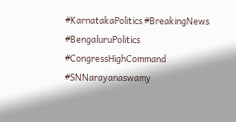#KarnatakaPolitics #BreakingNews #BengaluruPolitics #CongressHighCommand #SNNarayanaswamy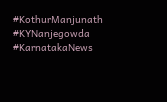#KothurManjunath #KYNanjegowda #KarnatakaNews